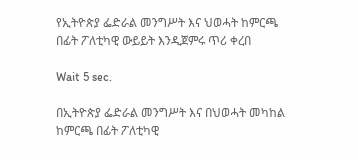የኢትዮጵያ ፌድራል መንግሥት እና ህወሓት ከምርጫ በፊት ፖለቲካዊ ውይይት እንዲጀምሩ ጥሪ ቀረበ

Wait 5 sec.

በኢትዮጵያ ፌድራል መንግሥት እና በህወሓት መካከል ከምርጫ በፊት ፖለቲካዊ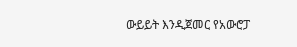ውይይት እንዲጀመር የአውሮፓ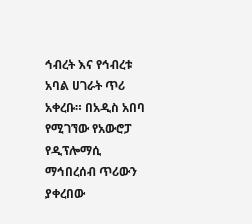ኅብረት እና የኅብረቱ አባል ሀገራት ጥሪ አቀረቡ። በአዲስ አበባ የሚገኘው የአውሮፓ የዲፕሎማሲ ማኅበረሰብ ጥሪውን ያቀረበው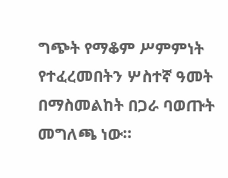ግጭት የማቆም ሥምምነት የተፈረመበትን ሦስተኛ ዓመት በማስመልከት በጋራ ባወጡት መግለጫ ነው።